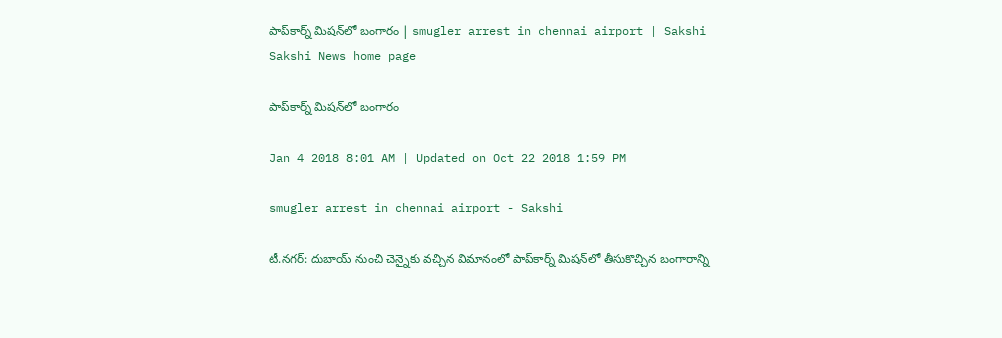పాప్‌కార్న్‌ మిషన్‌లో బంగారం | smugler arrest in chennai airport | Sakshi
Sakshi News home page

పాప్‌కార్న్‌ మిషన్‌లో బంగారం

Jan 4 2018 8:01 AM | Updated on Oct 22 2018 1:59 PM

smugler arrest in chennai airport - Sakshi

టీ.నగర్‌: దుబాయ్‌ నుంచి చెన్నైకు వచ్చిన విమానంలో పాప్‌కార్న్‌ మిషన్‌లో తీసుకొచ్చిన బంగారాన్ని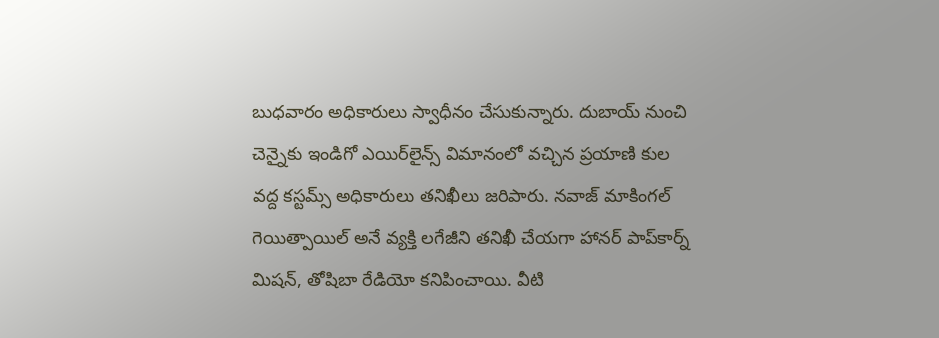బుధవారం అధికారులు స్వాధీనం చేసుకున్నారు. దుబాయ్‌ నుంచి చెన్నైకు ఇండిగో ఎయిర్‌లైన్స్‌ విమానంలో వచ్చిన ప్రయాణి కుల వద్ద కస్టమ్స్‌ అధికారులు తనిఖీలు జరిపారు. నవాజ్‌ మాకింగల్‌ గెయిత్పాయిల్‌ అనే వ్యక్తి లగేజీని తనిఖీ చేయగా హానర్‌ పాప్‌కార్న్‌ మిషన్, తోషిబా రేడియో కనిపించాయి. వీటి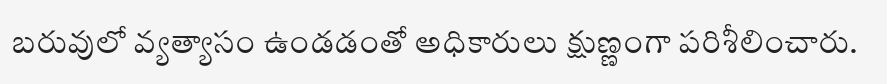బరువులో వ్యత్యాసం ఉండడంతో అధికారులు క్షుణ్ణంగా పరిశీలించారు.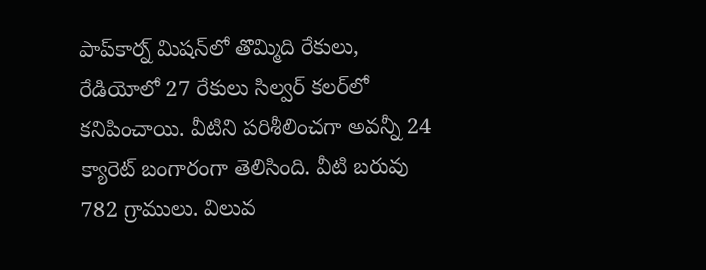పాప్‌కార్న్‌ మిషన్‌లో తొమ్మిది రేకులు, రేడియోలో 27 రేకులు సిల్వర్‌ కలర్‌లో కనిపించాయి. వీటిని పరిశీలించగా అవన్నీ 24 క్యారెట్‌ బంగారంగా తెలిసింది. వీటి బరువు 782 గ్రాములు. విలువ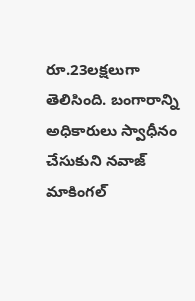రూ.23లక్షలుగా తెలిసింది. బంగారాన్ని అధికారులు స్వాధీనం చేసుకుని నవాజ్‌ మాకింగల్‌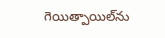గెయిత్పాయిల్‌ను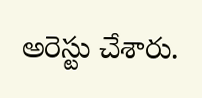అరెస్టు చేశారు.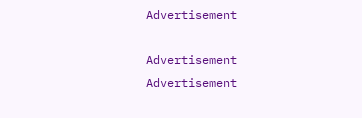Advertisement

Advertisement
Advertisement